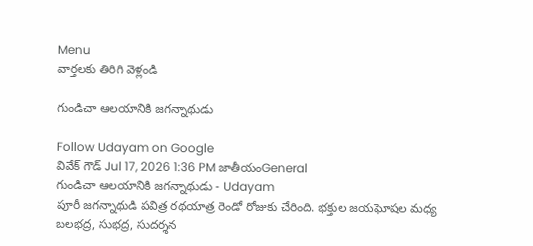Menu
వార్తలకు తిరిగి వెళ్లండి

గుండిచా ఆలయానికి జగన్నాథుడు

Follow Udayam on Google
వివేక్ గౌడ్ Jul 17, 2026 1:36 PM జాతీయంGeneral
గుండిచా ఆలయానికి జగన్నాథుడు - Udayam
పూరీ జగన్నాథుడి పవిత్ర రథయాత్ర రెండో రోజుకు చేరింది. భక్తుల జయఘోషల మధ్య బలభద్ర, సుభద్ర, సుదర్శన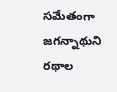సమేతంగా జగన్నాథుని రథాల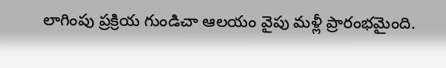లాగింపు ప్రక్రియ గుండిచా ఆలయం వైపు మళ్లీ ప్రారంభమైంది.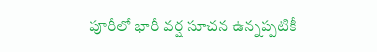పూరీలో భారీ వర్ష సూచన ఉన్నప్పటికీ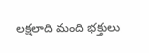లక్షలాది మంది భక్తులు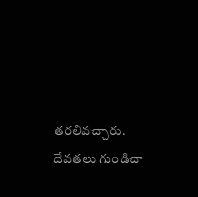తరలివచ్చారు. దేవతలు గుండిచా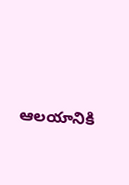ఆలయానికి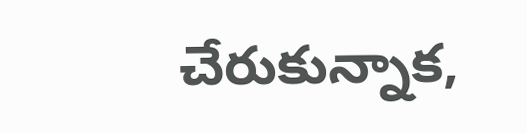చేరుకున్నాక,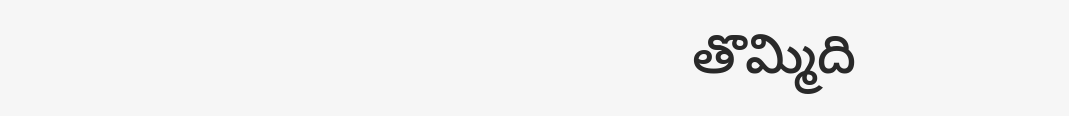తొమ్మిది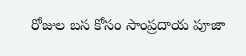రోజుల బస కోసం సాంప్రదాయ పూజా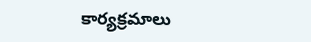కార్యక్రమాలు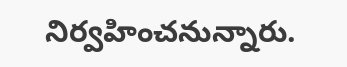నిర్వహించనున్నారు.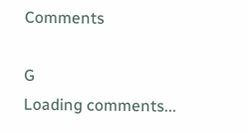Comments

G
Loading comments...